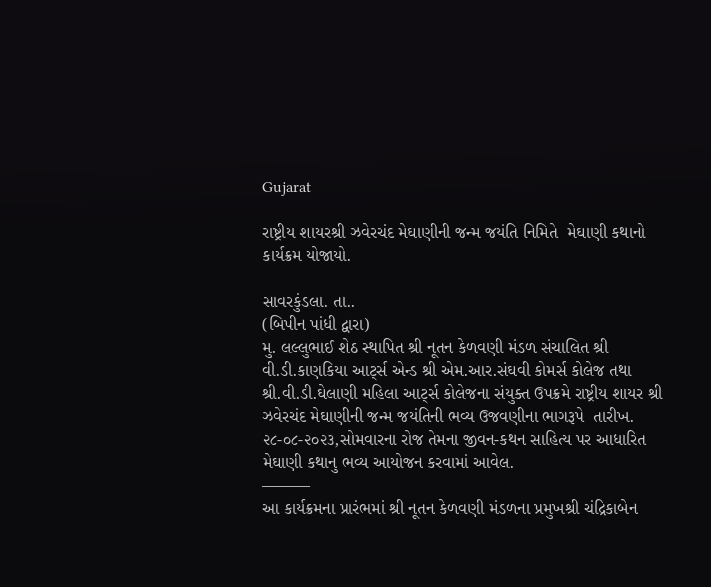Gujarat

રાષ્ટ્રીય શાયરશ્રી ઝવેરચંદ મેઘાણીની જન્મ જયંતિ નિમિતે  મેઘાણી કથાનો કાર્યક્રમ યોજાયો.

સાવરકુંડલા. તા..
(બિપીન પાંધી દ્વારા)
મુ. લલ્લુભાઈ શેઠ સ્થાપિત શ્રી નૂતન કેળવણી મંડળ સંચાલિત શ્રી વી.ડી.કાણકિયા આર્ટ્સ એન્ડ શ્રી એમ.આર.સંઘવી કોમર્સ કોલેજ તથા શ્રી.વી.ડી.ઘેલાણી મહિલા આર્ટ્સ કોલેજના સંયુક્ત ઉપક્રમે રાષ્ટ્રીય શાયર શ્રી ઝવેરચંદ મેઘાણીની જન્મ જયંતિની ભવ્ય ઉજવણીના ભાગરૂપે  તારીખ. ૨૮-૦૮-૨૦૨૩,સોમવારના રોજ તેમના જીવન-કથન સાહિત્ય પર આધારિત મેઘાણી કથાનુ ભવ્ય આયોજન કરવામાં આવેલ.
———
આ કાર્યક્રમના પ્રારંભમાં શ્રી નૂતન કેળવણી મંડળના પ્રમુખશ્રી ચંદ્રિકાબેન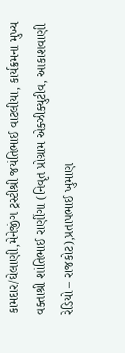કામદાર/ઘેલાણી,મેનેજીંગ ટ્રસ્ટીશ્રી જયંતિભાઈ વાટલીયા, કાર્યક્રમના મુખ્ય વક્તાશ્રી શાંતિભાઈ રાણીંગા (નિવૃત પ્રોગ્રામ એક્ઝીક્યુટીવ, આકાશવાણી રેડિયો – રાજકોટ),પ્રતાપભાઈ ખુમાણ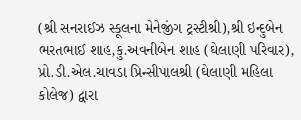(શ્રી સનરાઈઝ સ્કૂલના મેનેજીંગ ટ્રસ્ટીશ્રી),શ્રી ઇન્દુબેન ભરતભાઈ શાહ,કુ.અવનીબેન શાહ (ઘેલાણી પરિવાર), પ્રો.ડી.એલ.ચાવડા પ્રિન્સીપાલશ્રી (ઘેલાણી મહિલા કોલેજ) દ્વારા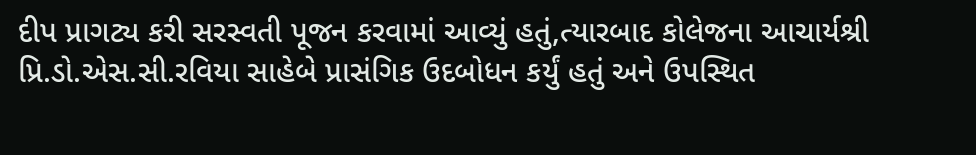દીપ પ્રાગટ્ય કરી સરસ્વતી પૂજન કરવામાં આવ્યું હતું,ત્યારબાદ કોલેજના આચાર્યશ્રી પ્રિ.ડો.એસ.સી.રવિયા સાહેબે પ્રાસંગિક ઉદબોધન કર્યું હતું અને ઉપસ્થિત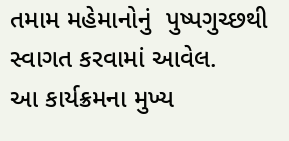તમામ મહેમાનોનું  પુષ્પગુચ્છથી સ્વાગત કરવામાં આવેલ.
આ કાર્યક્રમના મુખ્ય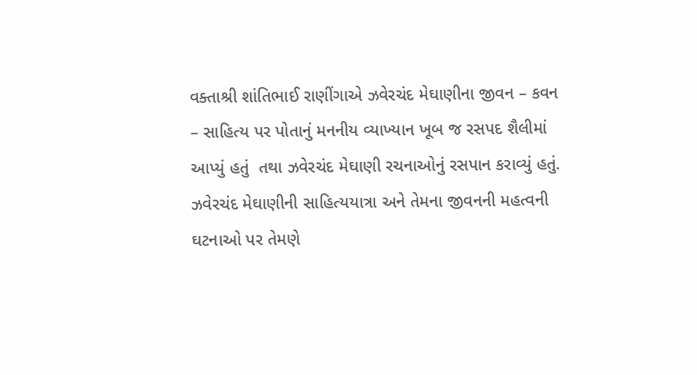વક્તાશ્રી શાંતિભાઈ રાણીંગાએ ઝવેરચંદ મેઘાણીના જીવન – કવન – સાહિત્ય પર પોતાનું મનનીય વ્યાખ્યાન ખૂબ જ રસપદ શૈલીમાં આપ્યું હતું  તથા ઝવેરચંદ મેઘાણી રચનાઓનું રસપાન કરાવ્યું હતું. ઝવેરચંદ મેઘાણીની સાહિત્યયાત્રા અને તેમના જીવનની મહત્વની ઘટનાઓ પર તેમણે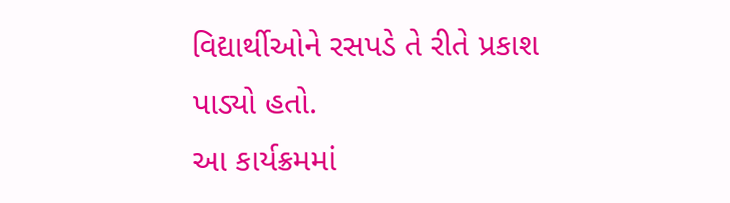વિદ્યાર્થીઓને રસપડે તે રીતે પ્રકાશ પાડ્યો હતો.
આ કાર્યક્રમમાં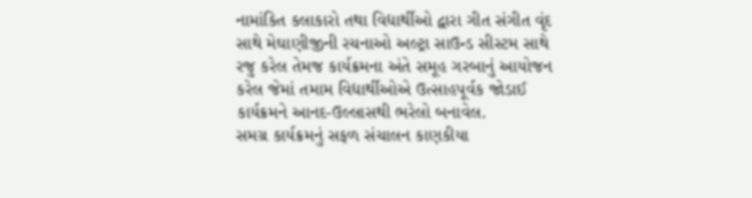નામાંકિત કલાકારો તથા વિદ્યાર્થીઓ દ્વારા ગીત સંગીત વૃંદ  સાથે મેઘાણીજીની રચનાઓ અલ્ટ્રા સાઉન્ડ સીસ્ટમ સાથે રજુ કરેલ તેમજ કાર્યક્રમના અંતે સમૂહ ગરબાનું આયોજન કરેલ જેમાં તમામ વિદ્યાર્થીઓએ ઉત્સાહપૂર્વક જોડાઈ કાર્યક્રમને આનદ-ઉલ્લાસથી ભરેલો બનાવેલ.
સમગ્ર કાર્યક્રમનું સફળ સંચાલન કાણકીયા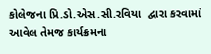કોલેજના પ્રિ.ડો.એસ.સી.રવિયા  દ્વારા કરવામાં આવેલ તેમજ કાર્યક્રમના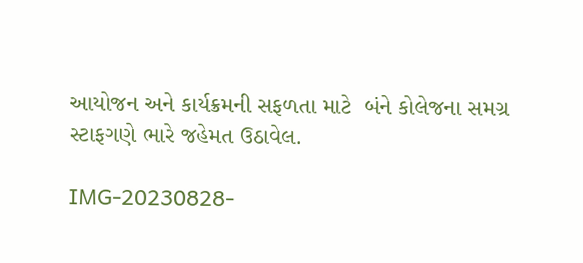આયોજન અને કાર્યક્રમની સફળતા માટે  બંને કોલેજના સમગ્ર સ્ટાફગણે ભારે જહેમત ઉઠાવેલ.

IMG-20230828-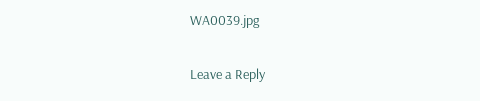WA0039.jpg

Leave a Reply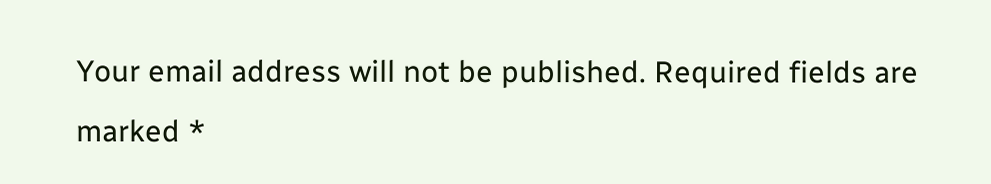Your email address will not be published. Required fields are marked *